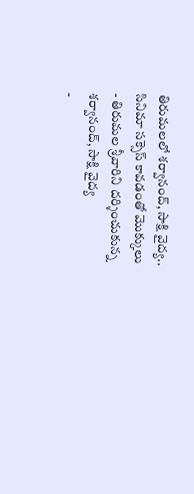తిరుమలలో శర్వానంద్, సాక్షి వైద్య.. సినిమా సక్సెస్ కావడంతో మొక్కులు
- తిరుమల శ్రీవారిని దర్శించుకున్న శర్వానంద్, సాక్షి వైద్య
-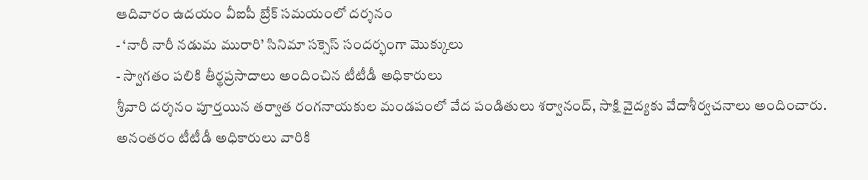ఆదివారం ఉదయం వీఐపీ బ్రేక్ సమయంలో దర్శనం
- ‘నారీ నారీ నడుమ మురారి’ సినిమా సక్సెస్ సందర్భంగా మొక్కులు
- స్వాగతం పలికి తీర్థప్రసాదాలు అందించిన టీటీడీ అధికారులు
శ్రీవారి దర్శనం పూర్తయిన తర్వాత రంగనాయకుల మండపంలో వేద పండితులు శర్వానంద్, సాక్షి వైద్యకు వేదాశీర్వచనాలు అందించారు. అనంతరం టీటీడీ అధికారులు వారికి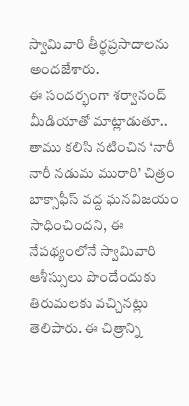స్వామివారి తీర్థప్రసాదాలను అందజేశారు.
ఈ సందర్భంగా శర్వానంద్ మీడియాతో మాట్లాడుతూ.. తాము కలిసి నటించిన ‘నారీ నారీ నడుమ మురారి’ చిత్రం బాక్సాఫీస్ వద్ద ఘనవిజయం సాధించిందని, ఈ నేపథ్యంలోనే స్వామివారి ఆశీస్సులు పొందేందుకు తిరుమలకు వచ్చినట్లు తెలిపారు. ఈ చిత్రాన్ని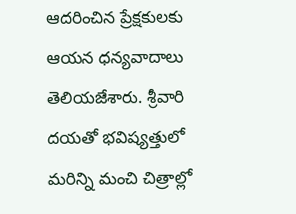ఆదరించిన ప్రేక్షకులకు ఆయన ధన్యవాదాలు తెలియజేశారు. శ్రీవారి దయతో భవిష్యత్తులో మరిన్ని మంచి చిత్రాల్లో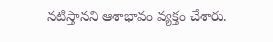నటిస్తానని ఆశాభావం వ్యక్తం చేశారు.